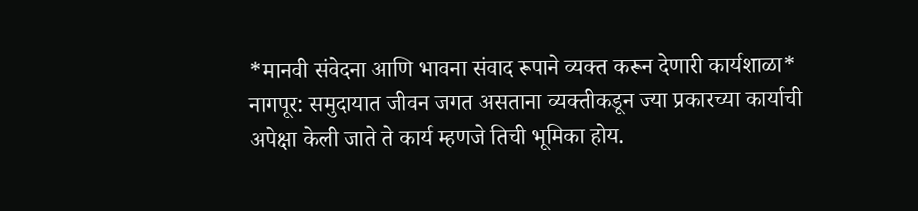*मानवी संवेदना आणि भावना संवाद रूपाने व्यक्त करून देणारी कार्यशाळा*
नागपूर: समुदायात जीवन जगत असताना व्यक्तीकडून ज्या प्रकारच्या कार्याची अपेक्षा केली जाते ते कार्य म्हणजे तिची भूमिका होय.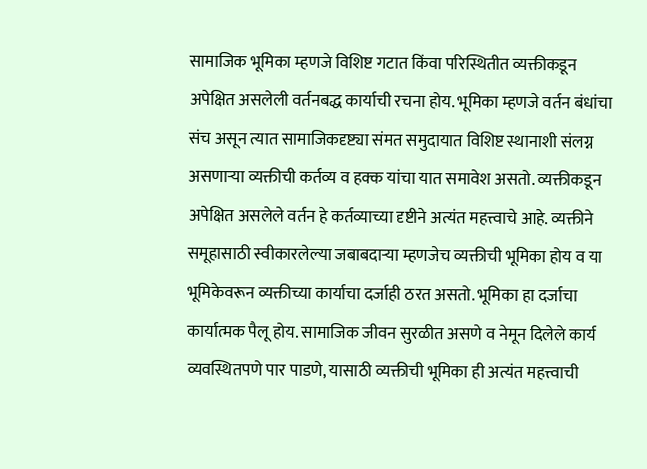सामाजिक भूमिका म्हणजे विशिष्ट गटात किंवा परिस्थितीत व्यक्तीकडून अपेक्षित असलेली वर्तनबद्ध कार्याची रचना होय. भूमिका म्हणजे वर्तन बंधांचा संच असून त्यात सामाजिकदृष्ट्या संमत समुदायात विशिष्ट स्थानाशी संलग्न असणाऱ्या व्यक्तीची कर्तव्य व हक्क यांचा यात समावेश असतो. व्यक्तीकडून अपेक्षित असलेले वर्तन हे कर्तव्याच्या दृष्टीने अत्यंत महत्त्वाचे आहे. व्यक्तीने समूहासाठी स्वीकारलेल्या जबाबदाऱ्या म्हणजेच व्यक्तीची भूमिका होय व या
भूमिकेवरून व्यक्तीच्या कार्याचा दर्जाही ठरत असतो. भूमिका हा दर्जाचा कार्यात्मक पैलू होय. सामाजिक जीवन सुरळीत असणे व नेमून दिलेले कार्य व्यवस्थितपणे पार पाडणे, यासाठी व्यक्तीची भूमिका ही अत्यंत महत्त्वाची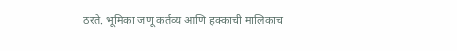ठरते. भूमिका जणू कर्तव्य आणि हक्काची मालिकाच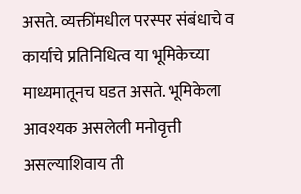असते. व्यक्तींमधील परस्पर संबंधाचे व कार्याचे प्रतिनिधित्व या भूमिकेच्या माध्यमातूनच घडत असते. भूमिकेला आवश्यक असलेली मनोवृत्ती असल्याशिवाय ती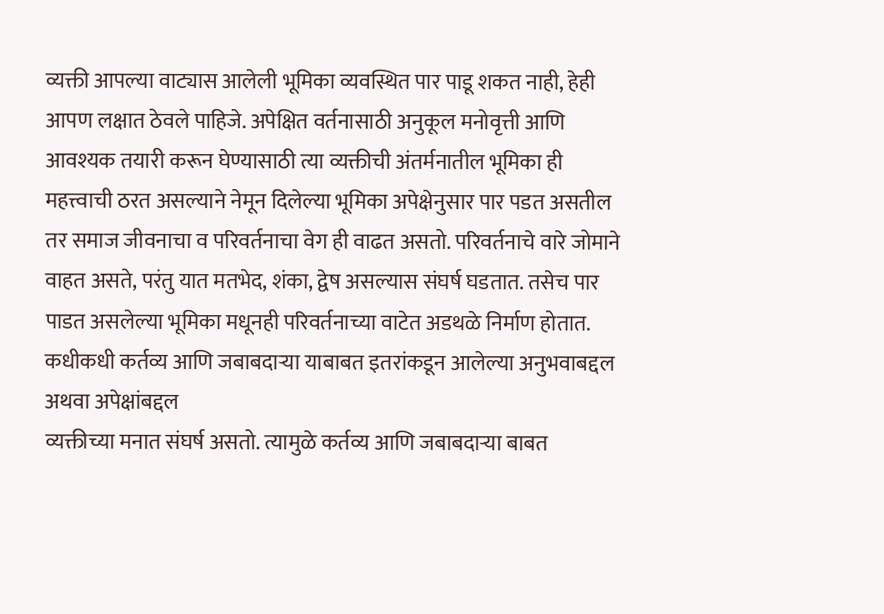व्यक्ती आपल्या वाट्यास आलेली भूमिका व्यवस्थित पार पाडू शकत नाही, हेही आपण लक्षात ठेवले पाहिजे. अपेक्षित वर्तनासाठी अनुकूल मनोवृत्ती आणि आवश्यक तयारी करून घेण्यासाठी त्या व्यक्तीची अंतर्मनातील भूमिका ही महत्त्वाची ठरत असल्याने नेमून दिलेल्या भूमिका अपेक्षेनुसार पार पडत असतील तर समाज जीवनाचा व परिवर्तनाचा वेग ही वाढत असतो. परिवर्तनाचे वारे जोमाने वाहत असते, परंतु यात मतभेद, शंका, द्वेष असल्यास संघर्ष घडतात. तसेच पार पाडत असलेल्या भूमिका मधूनही परिवर्तनाच्या वाटेत अडथळे निर्माण होतात. कधीकधी कर्तव्य आणि जबाबदाऱ्या याबाबत इतरांकडून आलेल्या अनुभवाबद्दल अथवा अपेक्षांबद्दल
व्यक्तीच्या मनात संघर्ष असतो. त्यामुळे कर्तव्य आणि जबाबदाऱ्या बाबत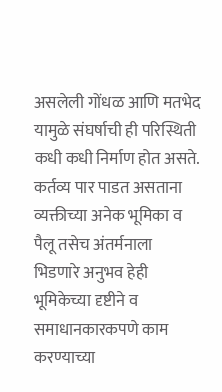असलेली गोंधळ आणि मतभेद यामुळे संघर्षाची ही परिस्थिती कधी कधी निर्माण होत असते.
कर्तव्य पार पाडत असताना व्यक्तीच्या अनेक भूमिका व पैलू तसेच अंतर्मनाला भिडणारे अनुभव हेही भूमिकेच्या दृष्टीने व समाधानकारकपणे काम करण्याच्या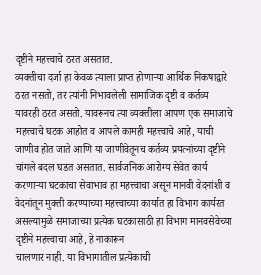दृष्टीने महत्त्वाचे ठरत असतात.
व्यक्तीचा दर्जा हा केवळ त्याला प्राप्त होणाऱ्या आर्थिक निकषाद्वारे ठरत नसतो, तर त्यांनी निभावलेली सामाजिक दृष्टी व कर्तव्य यावरही ठरत असतो. यावरूनच त्या व्यक्तीला आपण एक समाजाचे महत्त्वाचे घटक आहोत व आपले कामही महत्त्वाचे आहे, याची जाणीव होत जाते आणि या जाणीवेतूनच कर्तव्य प्रयत्नांच्या दृष्टीने चांगले बदल घडत असतात. सार्वजनिक आरोग्य सेवेत कार्य करणाऱ्या घटकाचा सेवाभाव हा महत्त्वाचा असून मानवी वेदनांशी व वेदनांतून मुक्ती करण्याच्या महत्त्वाच्या कार्यात हा विभाग कार्यरत असल्यामुळे समाजाच्या प्रत्येक घटकासाठी हा विभाग मानवसेवेच्या दृष्टीने महत्त्वाचा आहे, हे नाकारून
चालणार नाही. या विभागातील प्रत्येकाची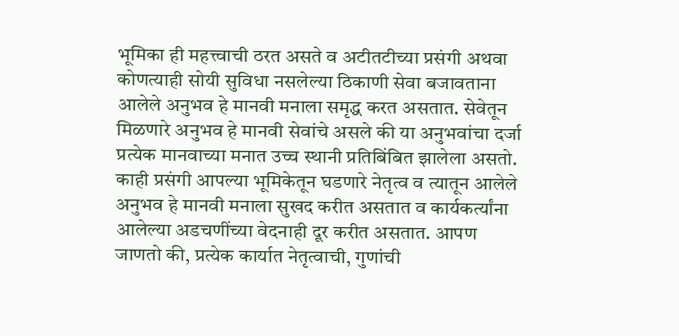भूमिका ही महत्त्वाची ठरत असते व अटीतटीच्या प्रसंगी अथवा कोणत्याही सोयी सुविधा नसलेल्या ठिकाणी सेवा बजावताना आलेले अनुभव हे मानवी मनाला समृद्ध करत असतात. सेवेतून मिळणारे अनुभव हे मानवी सेवांचे असले की या अनुभवांचा दर्जा प्रत्येक मानवाच्या मनात उच्च स्थानी प्रतिबिंबित झालेला असतो. काही प्रसंगी आपल्या भूमिकेतून घडणारे नेतृत्व व त्यातून आलेले अनुभव हे मानवी मनाला सुखद करीत असतात व कार्यकर्त्यांना आलेल्या अडचणींच्या वेदनाही दूर करीत असतात. आपण जाणतो की, प्रत्येक कार्यात नेतृत्वाची, गुणांची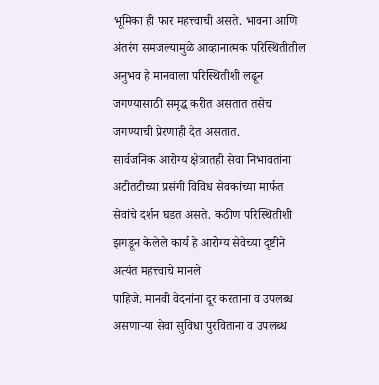भूमिका ही फार महत्त्वाची असते. भावना आणि अंतरंग समजल्यामुळे आव्हानात्मक परिस्थितीतील अनुभव हे मानवाला परिस्थितीशी लढून जगण्यासाठी समृद्ध करीत असतात तसेच जगण्याची प्रेरणाही देत असतात.
सार्वजनिक आरोग्य क्षेत्रातही सेवा निभावतांना अटीतटीच्या प्रसंगी विविध सेवकांच्या मार्फत सेवांचे दर्शन घडत असते. कठीण परिस्थितीशी झगडून केलेले कार्य हे आरोग्य सेवेच्या दृष्टीने अत्यंत महत्त्वाचे मानले
पाहिजे. मानवी वेदनांना दूर करताना व उपलब्ध असणाऱ्या सेवा सुविधा पुरविताना व उपलब्ध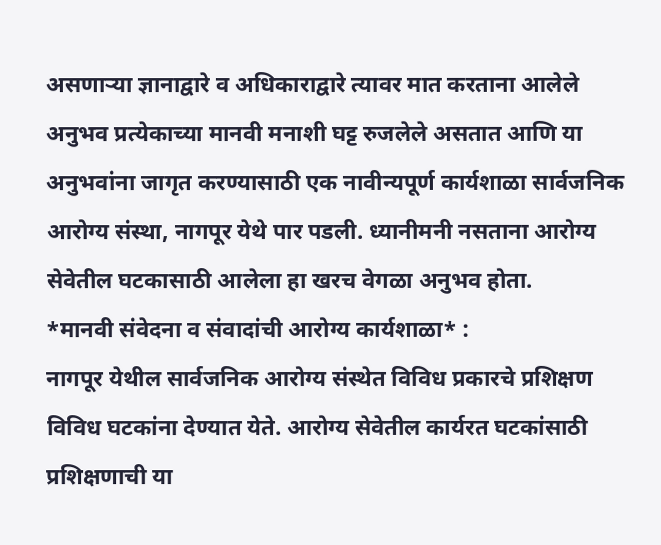असणाऱ्या ज्ञानाद्वारे व अधिकाराद्वारे त्यावर मात करताना आलेले अनुभव प्रत्येकाच्या मानवी मनाशी घट्ट रुजलेले असतात आणि या अनुभवांना जागृत करण्यासाठी एक नावीन्यपूर्ण कार्यशाळा सार्वजनिक आरोग्य संस्था, नागपूर येथे पार पडली. ध्यानीमनी नसताना आरोग्य सेवेतील घटकासाठी आलेला हा खरच वेगळा अनुभव होता.
*मानवी संवेदना व संवादांची आरोग्य कार्यशाळा* :
नागपूर येथील सार्वजनिक आरोग्य संस्थेत विविध प्रकारचे प्रशिक्षण विविध घटकांना देण्यात येते. आरोग्य सेवेतील कार्यरत घटकांसाठी प्रशिक्षणाची या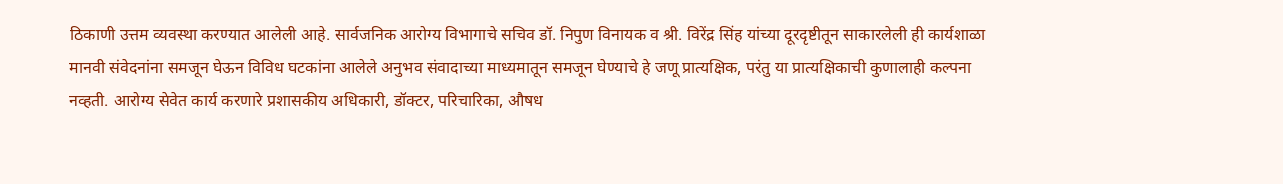ठिकाणी उत्तम व्यवस्था करण्यात आलेली आहे. सार्वजनिक आरोग्य विभागाचे सचिव डॉ. निपुण विनायक व श्री. विरेंद्र सिंह यांच्या दूरदृष्टीतून साकारलेली ही कार्यशाळा मानवी संवेदनांना समजून घेऊन विविध घटकांना आलेले अनुभव संवादाच्या माध्यमातून समजून घेण्याचे हे जणू प्रात्यक्षिक, परंतु या प्रात्यक्षिकाची कुणालाही कल्पना
नव्हती. आरोग्य सेवेत कार्य करणारे प्रशासकीय अधिकारी, डॉक्टर, परिचारिका, औषध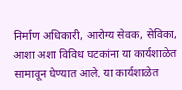निर्माण अधिकारी, आरोग्य सेवक, सेविका, आशा अशा विविध घटकांना या कार्यशाळेत सामावून घेण्यात आले. या कार्यशाळेत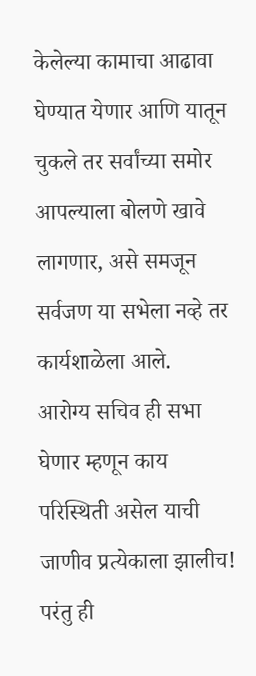केलेल्या कामाचा आढावा घेण्यात येणार आणि यातून चुकले तर सर्वांच्या समोर आपल्याला बोलणे खावे लागणार, असे समजून सर्वजण या सभेला नव्हे तर कार्यशाळेला आले.
आरोग्य सचिव ही सभा घेणार म्हणून काय परिस्थिती असेल याची जाणीव प्रत्येकाला झालीच! परंतु ही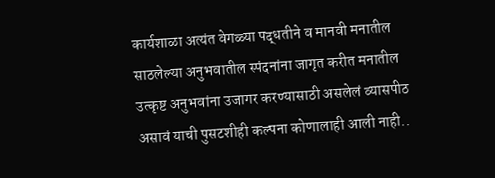कार्यशाळा अत्यंत वेगळ्या पद्धतीने व मानवी मनातील साठलेल्या अनुभवातील स्पंदनांना जागृत करीत मनातील उत्कृष्ट अनुभवांना उजागर करण्यासाठी असलेलं व्यासपीठ असावं याची पुसटशीही कल्पना कोणालाही आली नाही..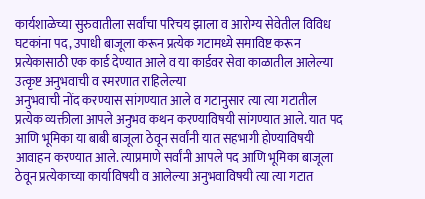कार्यशाळेच्या सुरुवातीला सर्वांचा परिचय झाला व आरोग्य सेवेतील विविध घटकांना पद, उपाधी बाजूला करून प्रत्येक गटामध्ये समाविष्ट करून प्रत्येकासाठी एक कार्ड देण्यात आले व या कार्डवर सेवा काळातील आलेल्या उत्कृष्ट अनुभवाची व स्मरणात राहिलेल्या
अनुभवाची नोंद करण्यास सांगण्यात आले व गटानुसार त्या त्या गटातील प्रत्येक व्यक्तीला आपले अनुभव कथन करण्याविषयी सांगण्यात आले. यात पद आणि भूमिका या बाबी बाजूला ठेवून सर्वांनी यात सहभागी होण्याविषयी आवाहन करण्यात आले. त्याप्रमाणे सर्वांनी आपले पद आणि भूमिका बाजूला ठेवून प्रत्येकाच्या कार्याविषयी व आलेल्या अनुभवाविषयी त्या त्या गटात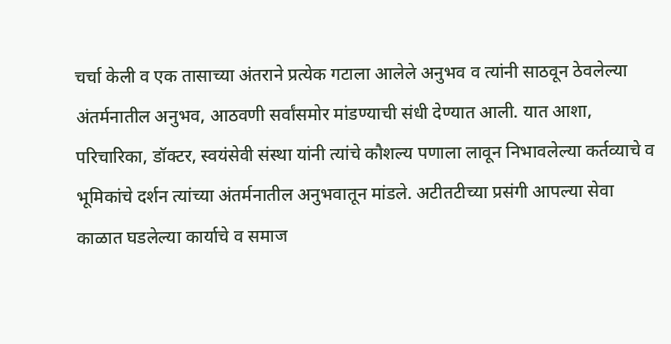चर्चा केली व एक तासाच्या अंतराने प्रत्येक गटाला आलेले अनुभव व त्यांनी साठवून ठेवलेल्या अंतर्मनातील अनुभव, आठवणी सर्वांसमोर मांडण्याची संधी देण्यात आली. यात आशा, परिचारिका, डॉक्टर, स्वयंसेवी संस्था यांनी त्यांचे कौशल्य पणाला लावून निभावलेल्या कर्तव्याचे व भूमिकांचे दर्शन त्यांच्या अंतर्मनातील अनुभवातून मांडले. अटीतटीच्या प्रसंगी आपल्या सेवा काळात घडलेल्या कार्याचे व समाज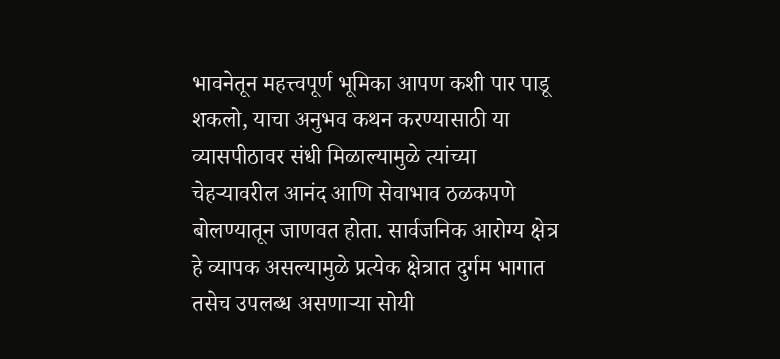भावनेतून महत्त्वपूर्ण भूमिका आपण कशी पार पाडू शकलो, याचा अनुभव कथन करण्यासाठी या व्यासपीठावर संधी मिळाल्यामुळे त्यांच्या चेहऱ्यावरील आनंद आणि सेवाभाव ठळकपणे बोलण्यातून जाणवत होता. सार्वजनिक आरोग्य क्षेत्र हे व्यापक असल्यामुळे प्रत्येक क्षेत्रात दुर्गम भागात तसेच उपलब्ध असणाऱ्या सोयी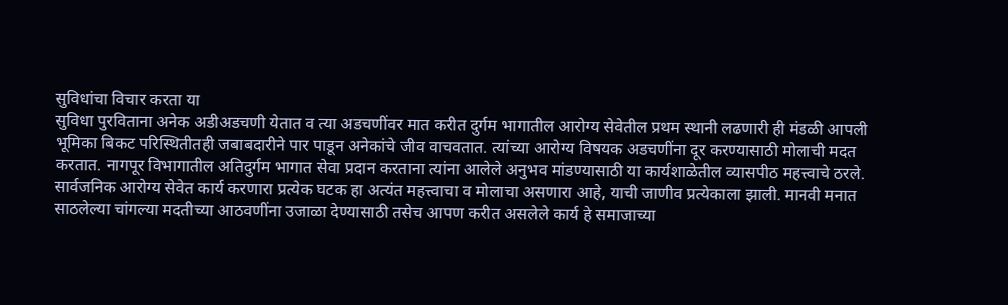सुविधांचा विचार करता या
सुविधा पुरविताना अनेक अडीअडचणी येतात व त्या अडचणींवर मात करीत दुर्गम भागातील आरोग्य सेवेतील प्रथम स्थानी लढणारी ही मंडळी आपली भूमिका बिकट परिस्थितीतही जबाबदारीने पार पाडून अनेकांचे जीव वाचवतात. त्यांच्या आरोग्य विषयक अडचणींना दूर करण्यासाठी मोलाची मदत करतात. नागपूर विभागातील अतिदुर्गम भागात सेवा प्रदान करताना त्यांना आलेले अनुभव मांडण्यासाठी या कार्यशाळेतील व्यासपीठ महत्त्वाचे ठरले.
सार्वजनिक आरोग्य सेवेत कार्य करणारा प्रत्येक घटक हा अत्यंत महत्त्वाचा व मोलाचा असणारा आहे, याची जाणीव प्रत्येकाला झाली. मानवी मनात साठलेल्या चांगल्या मदतीच्या आठवणींना उजाळा देण्यासाठी तसेच आपण करीत असलेले कार्य हे समाजाच्या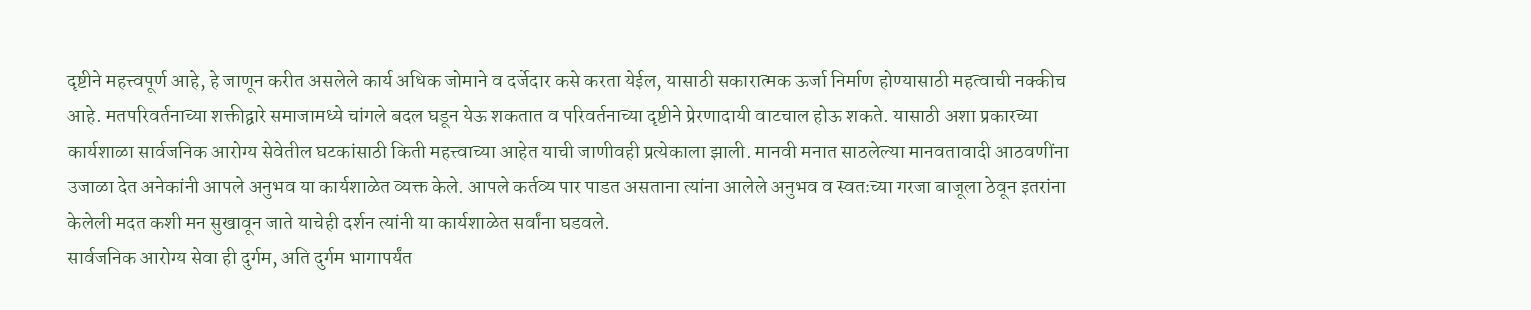दृष्टीने महत्त्वपूर्ण आहे, हे जाणून करीत असलेले कार्य अधिक जोमाने व दर्जेदार कसे करता येईल, यासाठी सकारात्मक ऊर्जा निर्माण होण्यासाठी महत्वाची नक्कीच आहे. मतपरिवर्तनाच्या शक्तीद्वारे समाजामध्ये चांगले बदल घडून येऊ शकतात व परिवर्तनाच्या दृष्टीने प्रेरणादायी वाटचाल होऊ शकते. यासाठी अशा प्रकारच्या
कार्यशाळा सार्वजनिक आरोग्य सेवेतील घटकांसाठी किती महत्त्वाच्या आहेत याची जाणीवही प्रत्येकाला झाली. मानवी मनात साठलेल्या मानवतावादी आठवणींना उजाळा देत अनेकांनी आपले अनुभव या कार्यशाळेत व्यक्त केले. आपले कर्तव्य पार पाडत असताना त्यांना आलेले अनुभव व स्वतःच्या गरजा बाजूला ठेवून इतरांना केलेली मदत कशी मन सुखावून जाते याचेही दर्शन त्यांनी या कार्यशाळेत सर्वांना घडवले.
सार्वजनिक आरोग्य सेवा ही दुर्गम, अति दुर्गम भागापर्यंत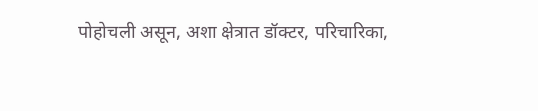पोहोचली असून, अशा क्षेत्रात डॉक्टर, परिचारिका,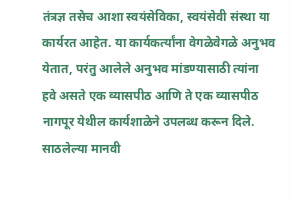तंत्रज्ञ तसेच आशा स्वयंसेविका, स्वयंसेवी संस्था या कार्यरत आहेत. या कार्यकर्त्यांना वेगळेवेगळे अनुभव येतात, परंतु आलेले अनुभव मांडण्यासाठी त्यांना हवे असते एक व्यासपीठ आणि ते एक व्यासपीठ नागपूर येथील कार्यशाळेने उपलब्ध करून दिले. साठलेल्या मानवी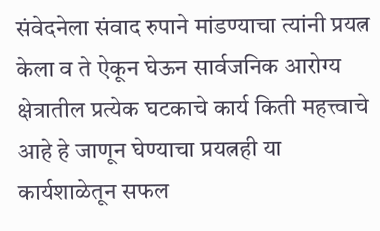संवेदनेला संवाद रुपाने मांडण्याचा त्यांनी प्रयत्न केला व ते ऐकून घेऊन सार्वजनिक आरोग्य क्षेत्रातील प्रत्येक घटकाचे कार्य किती महत्त्वाचे आहे हे जाणून घेण्याचा प्रयत्नही या कार्यशाळेतून सफल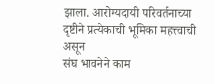झाला. आरोग्यदायी परिवर्तनाच्या दृष्टीने प्रत्येकाची भूमिका महत्त्वाची असून
संघ भावनेने काम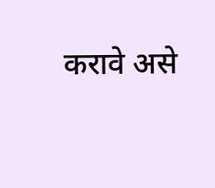करावे असे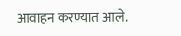आवाहन करण्यात आले.